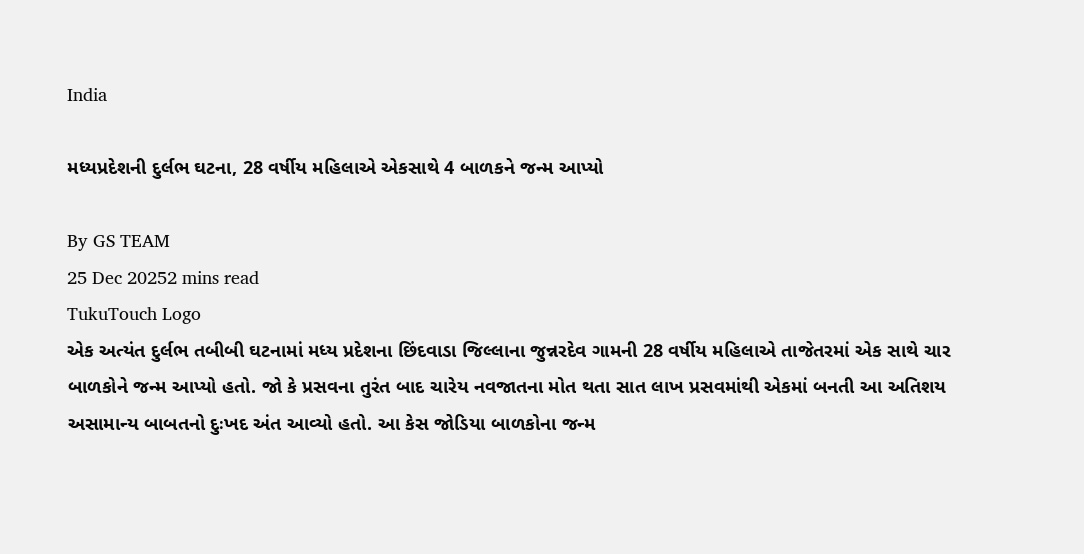India

મધ્યપ્રદેશની દુર્લભ ઘટના, 28 વર્ષીય મહિલાએ એકસાથે 4 બાળકને જન્મ આપ્યો

By GS TEAM
25 Dec 20252 mins read
TukuTouch Logo
એક અત્યંત દુર્લભ તબીબી ઘટનામાં મધ્ય પ્રદેશના છિંદવાડા જિલ્લાના જુન્નરદેવ ગામની 28 વર્ષીય મહિલાએ તાજેતરમાં એક સાથે ચાર બાળકોને જન્મ આપ્યો હતો. જો કે પ્રસવના તુરંત બાદ ચારેય નવજાતના મોત થતા સાત લાખ પ્રસવમાંથી એકમાં બનતી આ અતિશય અસામાન્ય બાબતનો દુઃખદ અંત આવ્યો હતો. આ કેસ જોડિયા બાળકોના જન્મ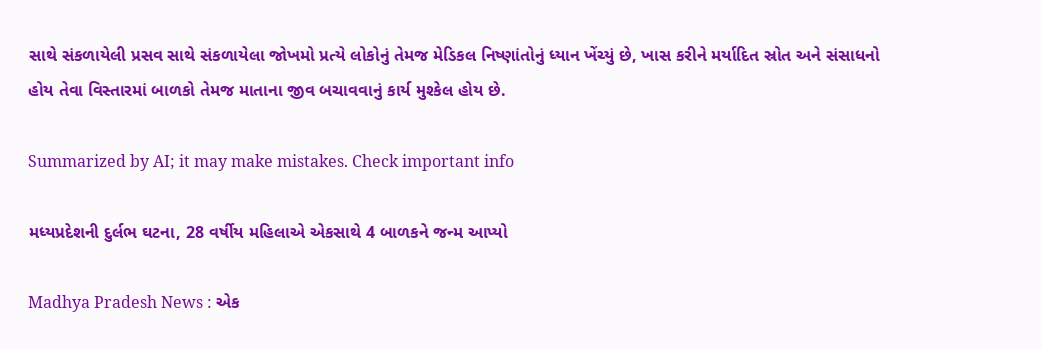સાથે સંકળાયેલી પ્રસવ સાથે સંકળાયેલા જોખમો પ્રત્યે લોકોનું તેમજ મેડિકલ નિષ્ણાંતોનું ધ્યાન ખેંચ્યું છે, ખાસ કરીને મર્યાદિત સ્રોત અને સંસાધનો હોય તેવા વિસ્તારમાં બાળકો તેમજ માતાના જીવ બચાવવાનું કાર્ય મુશ્કેલ હોય છે.

Summarized by AI; it may make mistakes. Check important info

મધ્યપ્રદેશની દુર્લભ ઘટના, 28 વર્ષીય મહિલાએ એકસાથે 4 બાળકને જન્મ આપ્યો

Madhya Pradesh News : એક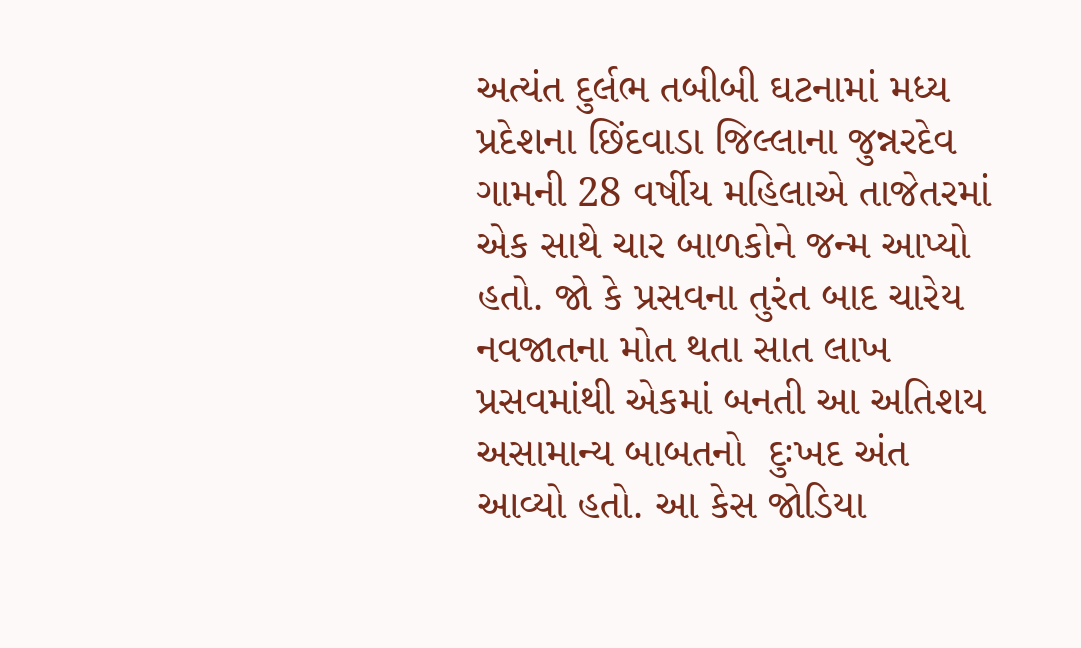અત્યંત દુર્લભ તબીબી ઘટનામાં મધ્ય પ્રદેશના છિંદવાડા જિલ્લાના જુન્નરદેવ ગામની 28 વર્ષીય મહિલાએ તાજેતરમાં એક સાથે ચાર બાળકોને જન્મ આપ્યો હતો. જો કે પ્રસવના તુરંત બાદ ચારેય નવજાતના મોત થતા સાત લાખ પ્રસવમાંથી એકમાં બનતી આ અતિશય અસામાન્ય બાબતનો  દુઃખદ અંત આવ્યો હતો. આ કેસ જોડિયા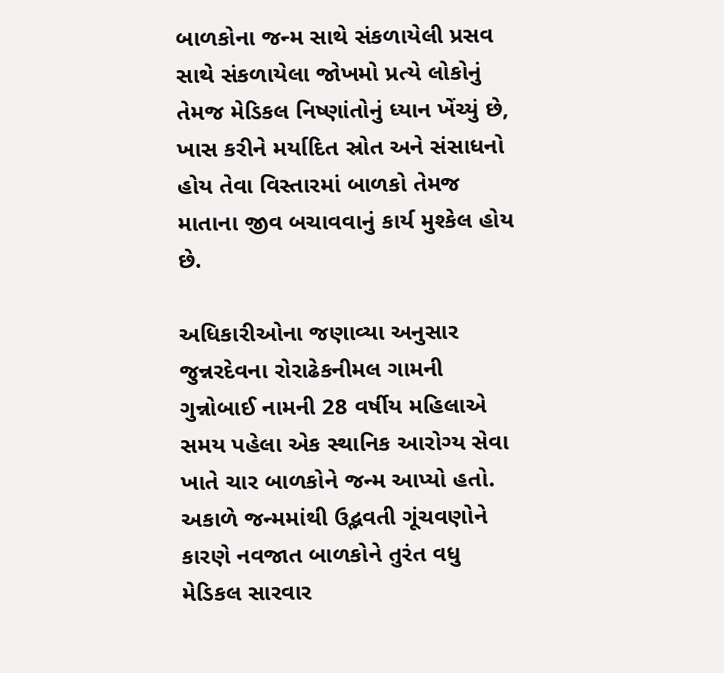બાળકોના જન્મ સાથે સંકળાયેલી પ્રસવ સાથે સંકળાયેલા જોખમો પ્રત્યે લોકોનું તેમજ મેડિકલ નિષ્ણાંતોનું ધ્યાન ખેંચ્યું છે, ખાસ કરીને મર્યાદિત સ્રોત અને સંસાધનો હોય તેવા વિસ્તારમાં બાળકો તેમજ માતાના જીવ બચાવવાનું કાર્ય મુશ્કેલ હોય છે.

અધિકારીઓના જણાવ્યા અનુસાર જુન્નરદેવના રોરાઢેકનીમલ ગામની ગુન્નોબાઈ નામની 28 વર્ષીય મહિલાએ સમય પહેલા એક સ્થાનિક આરોગ્ય સેવા ખાતે ચાર બાળકોને જન્મ આપ્યો હતો. અકાળે જન્મમાંથી ઉદ્ભવતી ગૂંચવણોને કારણે નવજાત બાળકોને તુરંત વધુ મેડિકલ સારવાર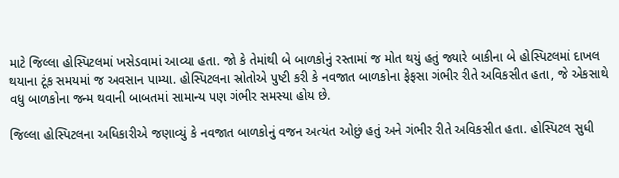માટે જિલ્લા હોસ્પિટલમાં ખસેડવામાં આવ્યા હતા. જો કે તેમાંથી બે બાળકોનું રસ્તામાં જ મોત થયું હતું જ્યારે બાકીના બે હોસ્પિટલમાં દાખલ થયાના ટૂંક સમયમાં જ અવસાન પામ્યા. હોસ્પિટલના સ્રોતોએ પુષ્ટી કરી કે નવજાત બાળકોના ફેફસા ગંભીર રીતે અવિકસીત હતા, જે એકસાથે વધુ બાળકોના જન્મ થવાની બાબતમાં સામાન્ય પણ ગંભીર સમસ્યા હોય છે.

જિલ્લા હોસ્પિટલના અધિકારીએ જણાવ્યું કે નવજાત બાળકોનું વજન અત્યંત ઓછું હતું અને ગંભીર રીતે અવિકસીત હતા. હોસ્પિટલ સુધી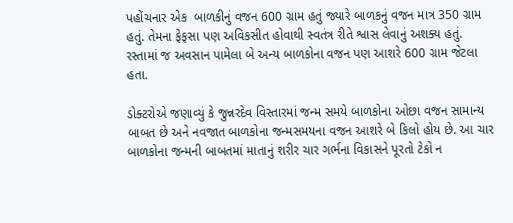પહોંચનાર એક  બાળકીનું વજન 600 ગ્રામ હતું જ્યારે બાળકનું વજન માત્ર 350 ગ્રામ હતું. તેમના ફેફસા પણ અવિકસીત હોવાથી સ્વતંત્ર રીતે શ્વાસ લેવાનું અશક્ય હતું. રસ્તામાં જ અવસાન પામેલા બે અન્ય બાળકોના વજન પણ આશરે 600 ગ્રામ જેટલા હતા.

ડોક્ટરોએ જણાવ્યું કે જુન્નરદેવ વિસ્તારમાં જન્મ સમયે બાળકોના ઓછા વજન સામાન્ય બાબત છે અને નવજાત બાળકોના જન્મસમયના વજન આશરે બે કિલો હોય છે. આ ચાર બાળકોના જન્મની બાબતમાં માતાનું શરીર ચાર ગર્ભના વિકાસને પૂરતો ટેકો ન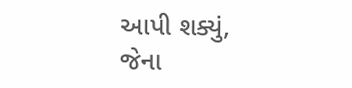આપી શક્યું, જેના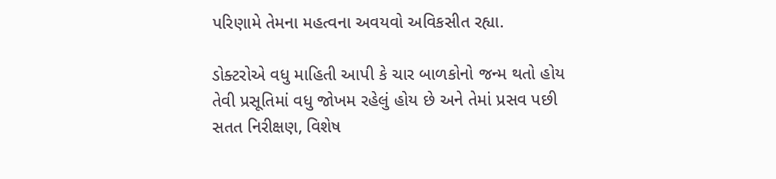પરિણામે તેમના મહત્વના અવયવો અવિકસીત રહ્યા.

ડોક્ટરોએ વધુ માહિતી આપી કે ચાર બાળકોનો જન્મ થતો હોય તેવી પ્રસૂતિમાં વધુ જોખમ રહેલું હોય છે અને તેમાં પ્રસવ પછી સતત નિરીક્ષણ, વિશેષ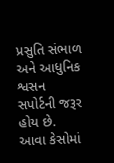પ્રસુતિ સંભાળ અને આધુનિક શ્વસન સપોર્ટની જરૂર હોય છે. આવા કેસોમાં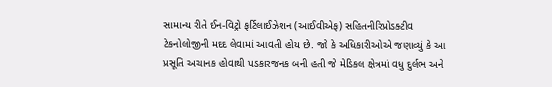સામાન્ય રીતે ઈન-વિટ્રો ફર્ટિલાઈઝેશન (આઈવીએફ) સહિતનીરિપ્રોડક્ટીવ ટેકનોલોજીની મદદ લેવામાં આવતી હોય છે. જો કે અધિકારીઓએ જણાવ્યું કે આ પ્રસૂતિ અચાનક હોવાથી પડકારજનક બની હતી જે મેડિકલ ક્ષેત્રમાં વધુ દુર્લભ અને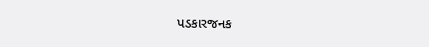પડકારજનક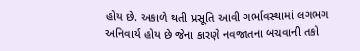હોય છે. અકાળે થતી પ્રસૂતિ આવી ગર્ભાવસ્થામાં લગભગ અનિવાર્ય હોય છે જેના કારણે નવજાતના બચવાની તકો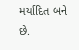મર્યાદિત બને છે.